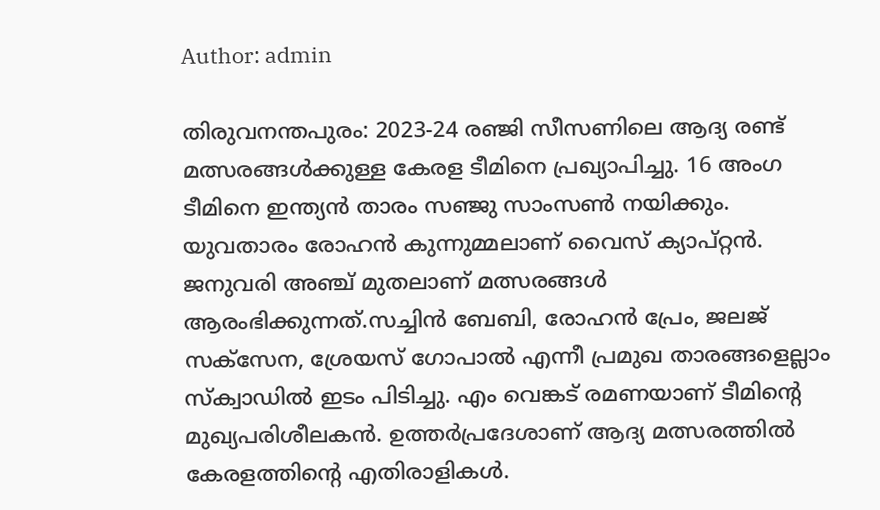Author: admin

തിരുവനന്തപുരം: 2023-24 രഞ്ജി സീസണിലെ ആദ്യ രണ്ട് മത്സരങ്ങള്‍ക്കുള്ള കേരള ടീമിനെ പ്രഖ്യാപിച്ചു. 16 അംഗ ടീമിനെ ഇന്ത്യന്‍ താരം സഞ്ജു സാംസണ്‍ നയിക്കും. യുവതാരം രോഹന്‍ കുന്നുമ്മലാണ് വൈസ് ക്യാപ്റ്റന്‍. ജനുവരി അഞ്ച് മുതലാണ് മത്സരങ്ങള്‍ ആരംഭിക്കുന്നത്.സച്ചിന്‍ ബേബി, രോഹന്‍ പ്രേം, ജലജ് സക്‌സേന, ശ്രേയസ് ഗോപാല്‍ എന്നീ പ്രമുഖ താരങ്ങളെല്ലാം സ്‌ക്വാഡില്‍ ഇടം പിടിച്ചു. എം വെങ്കട് രമണയാണ് ടീമിന്റെ മുഖ്യപരിശീലകന്‍. ഉത്തര്‍പ്രദേശാണ് ആദ്യ മത്സരത്തില്‍ കേരളത്തിന്റെ എതിരാളികള്‍.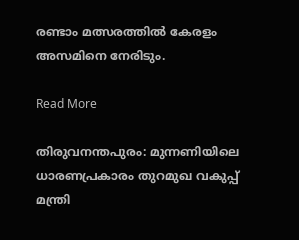രണ്ടാം മത്സരത്തില്‍ കേരളം അസമിനെ നേരിടും.

Read More

തിരുവനന്തപുരം: മുന്നണിയിലെ ധാരണപ്രകാരം തുറമുഖ വകുപ്പ് മന്ത്രി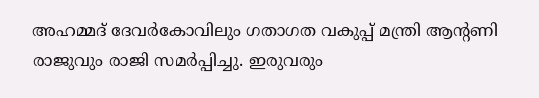അഹമ്മദ് ദേവര്‍കോവിലും ഗതാഗത വകുപ്പ് മന്ത്രി ആൻ്റണി രാജുവും രാജി സമർപ്പിച്ചു. ഇരുവരും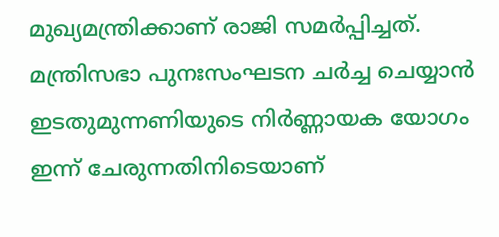മുഖ്യമന്ത്രിക്കാണ് രാജി സമർപ്പിച്ചത്. മന്ത്രിസഭാ പുനഃസംഘടന ചര്‍ച്ച ചെയ്യാന്‍ ഇടതുമുന്നണിയുടെ നിര്‍ണ്ണായക യോഗം ഇന്ന് ചേരുന്നതിനിടെയാണ്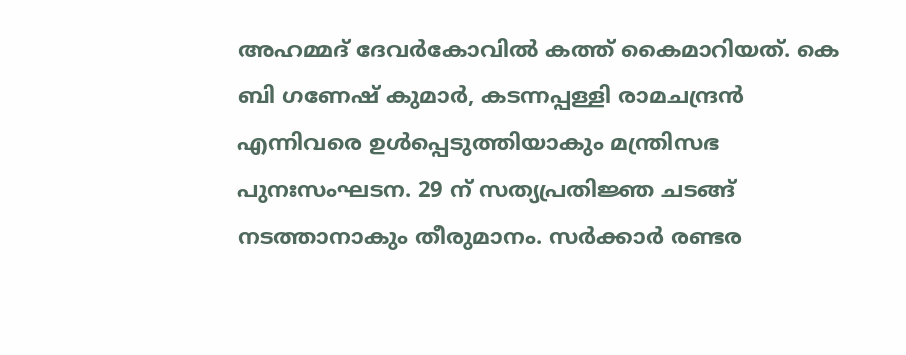അഹമ്മദ് ദേവര്‍കോവില്‍ കത്ത് കൈമാറിയത്. കെ ബി ഗണേഷ് കുമാര്‍, കടന്നപ്പള്ളി രാമചന്ദ്രന്‍ എന്നിവരെ ഉള്‍പ്പെടുത്തിയാകും മന്ത്രിസഭ പുനഃസംഘടന. 29 ന് സത്യപ്രതിജ്ഞ ചടങ്ങ് നടത്താനാകും തീരുമാനം. സര്‍ക്കാര്‍ രണ്ടര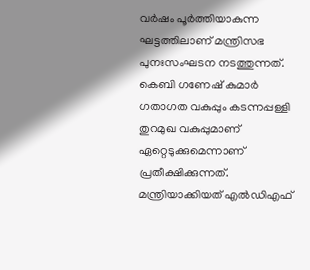വര്‍ഷം പൂര്‍ത്തിയാകുന്ന ഘട്ടത്തിലാണ് മന്ത്രിസഭ പുനഃസംഘടന നടത്തുന്നത്. കെബി ഗണേഷ് കുമാര്‍ ഗതാഗത വകുപ്പും കടന്നപ്പള്ളി തുറമുഖ വകുപ്പുമാണ് ഏറ്റെടുക്കുമെന്നാണ് പ്രതീക്ഷിക്കുന്നത്. മന്ത്രിയാക്കിയത് എൽഡിഎഫ്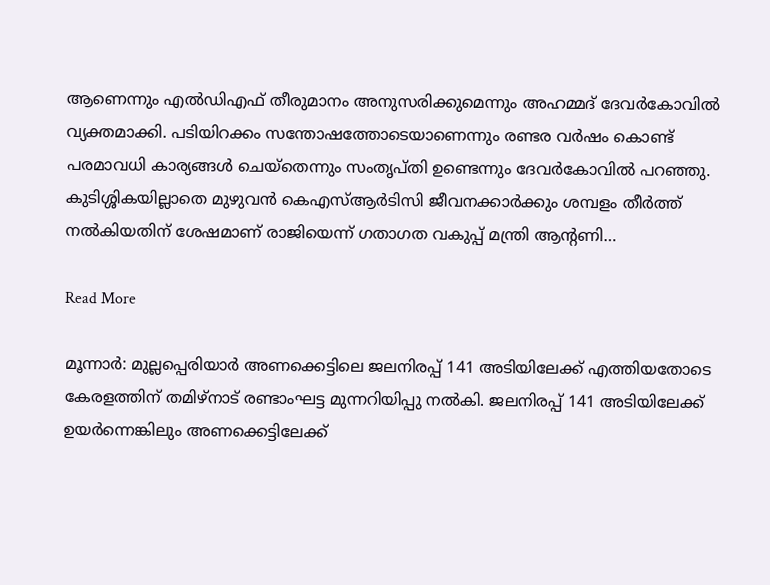ആണെന്നും എൽഡിഎഫ് തീരുമാനം അനുസരിക്കുമെന്നും അഹമ്മദ് ദേവർകോവിൽ വ്യക്തമാക്കി. പടിയിറക്കം സന്തോഷത്തോടെയാണെന്നും രണ്ടര വർഷം കൊണ്ട് പരമാവധി കാര്യങ്ങൾ ചെയ്തെന്നും സംതൃപ്തി ഉണ്ടെന്നും ദേവർകോവിൽ പറഞ്ഞു. കുടിശ്ശികയില്ലാതെ മുഴുവൻ കെഎസ്ആർടിസി ജീവനക്കാർക്കും ശമ്പളം തീർത്ത് നൽകിയതിന് ശേഷമാണ് രാജിയെന്ന് ഗതാഗത വകുപ്പ് മന്ത്രി ആൻ്റണി…

Read More

മൂന്നാർ: മുല്ലപ്പെരിയാർ അണക്കെട്ടിലെ ജലനിരപ്പ് 141 അടിയിലേക്ക് എത്തിയതോടെ കേരളത്തിന് തമിഴ്നാട് രണ്ടാംഘട്ട മുന്നറിയിപ്പു നൽകി. ജലനിരപ്പ് 141 അടിയിലേക്ക് ഉയർന്നെങ്കിലും അണക്കെട്ടിലേക്ക്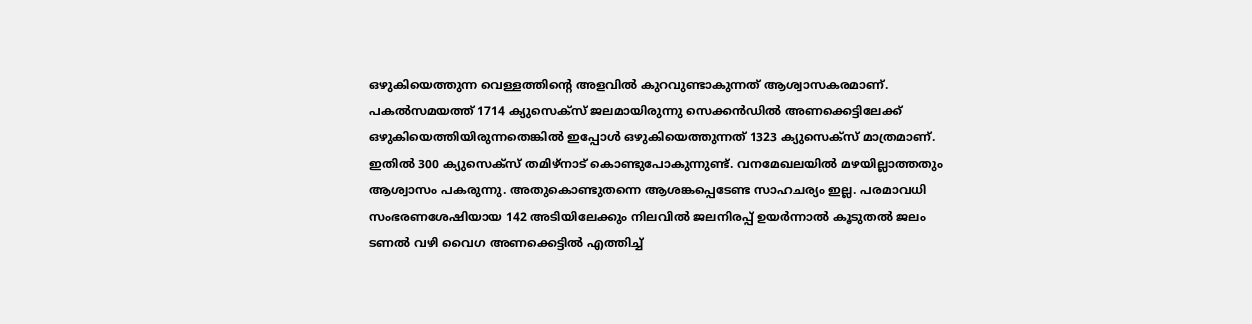ഒഴുകിയെത്തുന്ന വെള്ളത്തിൻ്റെ അളവിൽ കുറവുണ്ടാകുന്നത് ആശ്വാസകരമാണ്. പകൽസമയത്ത് 1714 ക്യുസെക്സ് ജലമായിരുന്നു സെക്കൻഡിൽ അണക്കെട്ടിലേക്ക് ഒഴുകിയെത്തിയിരുന്നതെങ്കിൽ ഇപ്പോൾ ഒഴുകിയെത്തുന്നത് 1323 ക്യുസെക്സ് മാത്രമാണ്. ഇതിൽ 300 ക്യുസെക്സ് തമിഴ്നാട് കൊണ്ടുപോകുന്നുണ്ട്. വനമേഖലയിൽ മഴയില്ലാത്തതും ആശ്വാസം പകരുന്നു. അതുകൊണ്ടുതന്നെ ആശങ്കപ്പെടേണ്ട സാഹചര്യം ഇല്ല. പരമാവധി സംഭരണശേഷിയായ 142 അടിയിലേക്കും നിലവിൽ ജലനിരപ്പ് ഉയർന്നാൽ കൂടുതൽ ജലം ടണൽ വഴി വൈഗ അണക്കെട്ടിൽ എത്തിച്ച്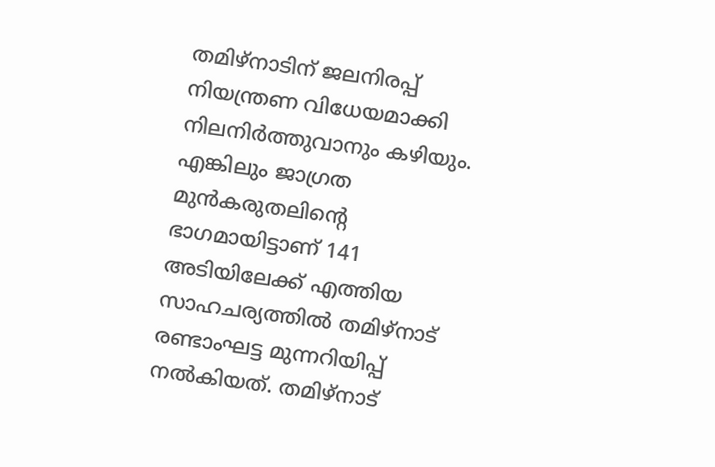തമിഴ്നാടിന് ജലനിരപ്പ് നിയന്ത്രണ വിധേയമാക്കി നിലനിർത്തുവാനും കഴിയും. എങ്കിലും ജാഗ്രത മുൻകരുതലിൻ്റെ ഭാഗമായിട്ടാണ് 141 അടിയിലേക്ക് എത്തിയ സാഹചര്യത്തിൽ തമിഴ്നാട് രണ്ടാംഘട്ട മുന്നറിയിപ്പ് നൽകിയത്. തമിഴ്നാട്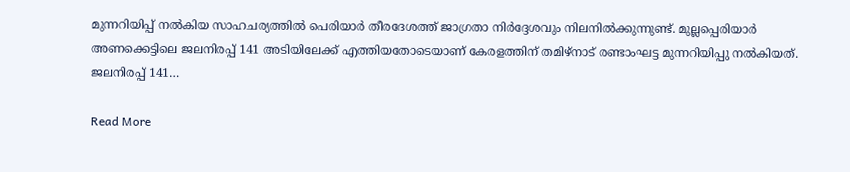മുന്നറിയിപ്പ് നൽകിയ സാഹചര്യത്തിൽ പെരിയാർ തീരദേശത്ത് ജാഗ്രതാ നിർദ്ദേശവും നിലനിൽക്കുന്നുണ്ട്. മുല്ലപ്പെരിയാർ അണക്കെട്ടിലെ ജലനിരപ്പ് 141 അടിയിലേക്ക് എത്തിയതോടെയാണ് കേരളത്തിന് തമിഴ്നാട് രണ്ടാംഘട്ട മുന്നറിയിപ്പു നൽകിയത്. ജലനിരപ്പ് 141…

Read More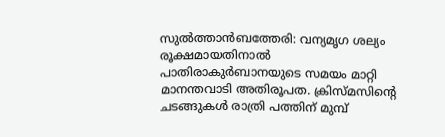സുൽത്താൻബത്തേരി: വന്യമൃഗ ശല്യം രൂക്ഷമായതിനാല്‍ പാതിരാകുര്‍ബാനയുടെ സമയം മാറ്റി മാനന്തവാടി അതിരൂപത. ക്രിസ്മസിന്‍റെ ചടങ്ങുകള്‍ രാത്രി പത്തിന് മുമ്പ്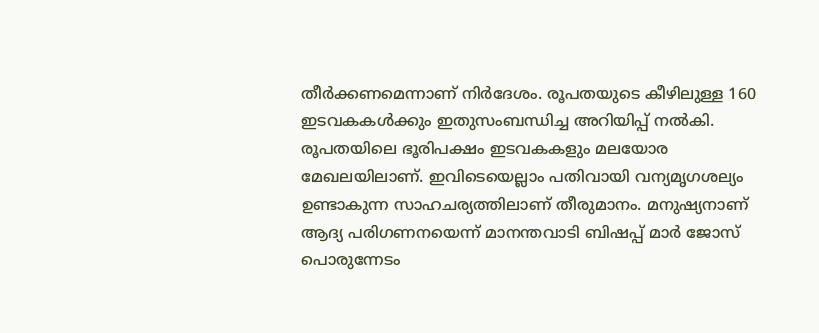തീര്‍ക്കണമെന്നാണ് നിര്‍ദേശം. രൂപതയുടെ കീഴിലുള്ള 160 ഇടവകകള്‍ക്കും ഇതുസംബന്ധിച്ച അറിയിപ്പ് നല്‍കി. രൂപതയിലെ ഭൂരിപക്ഷം ഇടവകകളും മലയോര മേഖലയിലാണ്. ഇവിടെയെല്ലാം പതിവായി വന്യമൃഗശല്യം ഉണ്ടാകുന്ന സാഹചര്യത്തിലാണ് തീരുമാനം. മനുഷ്യനാണ് ആദ്യ പരിഗണനയെന്ന് മാനന്തവാടി ബിഷപ്പ് മാര്‍ ജോസ് പൊരുന്നേടം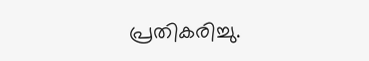പ്രതികരിച്ചു.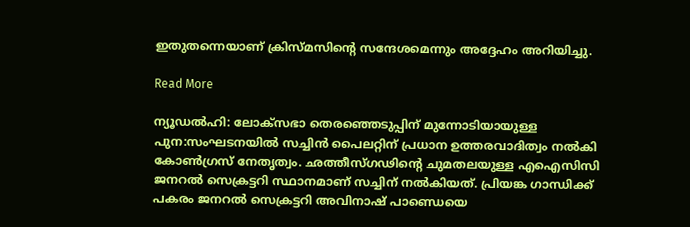ഇതുതന്നെയാണ് ക്രിസ്മസിന്‍റെ സന്ദേശമെന്നും അദ്ദേഹം അറിയിച്ചു.

Read More

ന്യൂഡല്‍ഹി: ലോക്സഭാ തെരഞ്ഞെടുപ്പിന് മുന്നോടിയായുള്ള പുന:സംഘടനയില്‍ സച്ചിന്‍ പൈലറ്റിന് പ്രധാന ഉത്തരവാദിത്വം നൽകി കോണ്‍ഗ്രസ് നേതൃത്വം. ഛത്തീസ്ഗഢിന്റെ ചുമതലയുള്ള എഐസിസി ജനറല്‍ സെക്രട്ടറി സ്ഥാനമാണ് സച്ചിന് നല്‍കിയത്. പ്രിയങ്ക ഗാന്ധിക്ക് പകരം ജനറല്‍ സെക്രട്ടറി അവിനാഷ് പാണ്ഡെയെ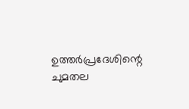ഉത്തര്‍പ്രദേശിന്റെ ചുമതല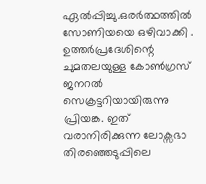ഏല്‍പ്പിച്ചു.ഒരർത്ഥത്തിൽ സോണിയയെ ഒഴിവാക്കി . ഉത്തര്‍പ്രദേശിന്റെ ചുമതലയുള്ള കോണ്‍ഗ്രസ് ജനറല്‍ സെക്രട്ടറിയായിരുന്നു പ്രിയങ്ക. ഇത് വരാനിരിക്കുന്ന ലോക്സഭാ തിരഞ്ഞെടുപ്പിലെ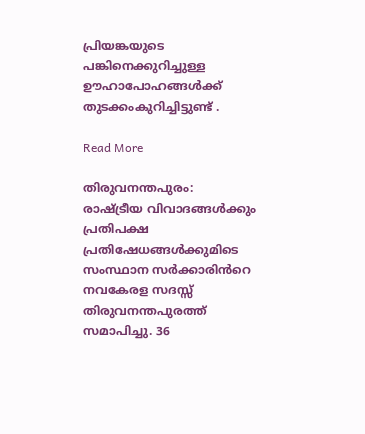പ്രിയങ്കയുടെ പങ്കിനെക്കുറിച്ചുള്ള ഊഹാപോഹങ്ങള്‍ക്ക് തുടക്കംകുറിച്ചിട്ടുണ്ട് .

Read More

തിരുവനന്തപുരം: രാഷ്ട്രീയ വിവാദങ്ങൾക്കും പ്രതിപക്ഷ പ്രതിഷേധങ്ങൾക്കുമിടെ സംസ്ഥാന സർക്കാരിൻറെ നവകേരള സദസ്സ് തിരുവനന്തപുരത്ത് സമാപിച്ചു. 36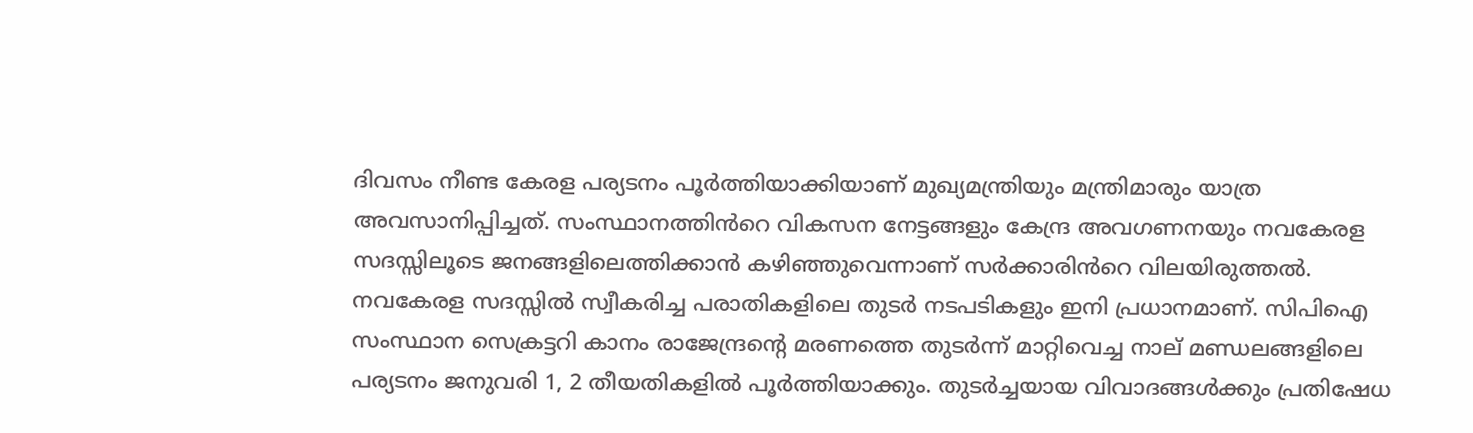ദിവസം നീണ്ട കേരള പര്യടനം പൂർത്തിയാക്കിയാണ് മുഖ്യമന്ത്രിയും മന്ത്രിമാരും യാത്ര അവസാനിപ്പിച്ചത്. സംസ്ഥാനത്തിൻറെ വികസന നേട്ടങ്ങളും കേന്ദ്ര അവഗണനയും നവകേരള സദസ്സിലൂടെ ജനങ്ങളിലെത്തിക്കാൻ കഴിഞ്ഞുവെന്നാണ് സർക്കാരിൻറെ വിലയിരുത്തൽ. നവകേരള സദസ്സിൽ സ്വീകരിച്ച പരാതികളിലെ തുടർ നടപടികളും ഇനി പ്രധാനമാണ്. സിപിഐ സംസ്ഥാന സെക്രട്ടറി കാനം രാജേന്ദ്രൻ്റെ മരണത്തെ തുടർന്ന് മാറ്റിവെച്ച നാല്‌ മണ്ഡലങ്ങളിലെ പര്യടനം ജനുവരി 1, 2 തീയതികളില്‍ പൂര്‍ത്തിയാക്കും. തുടർച്ചയായ വിവാദങ്ങൾക്കും പ്രതിഷേധ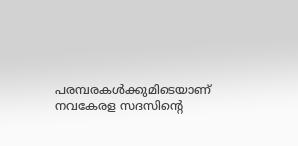പരമ്പരകൾക്കുമിടെയാണ് നവകേരള സദസിന്റെ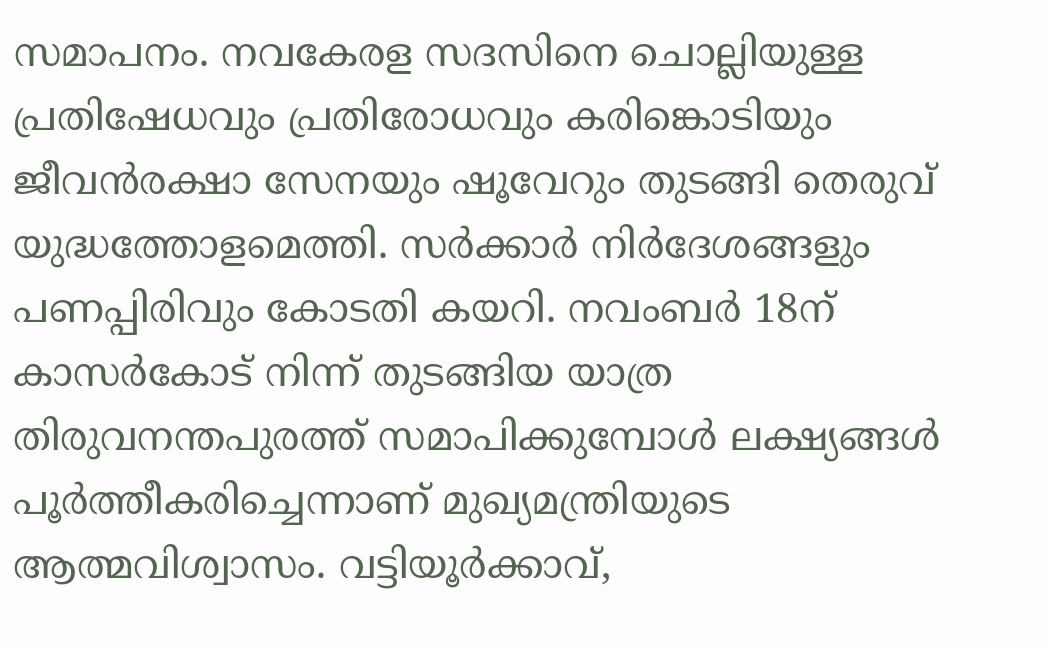സമാപനം. നവകേരള സദസിനെ ചൊല്ലിയുള്ള പ്രതിഷേധവും പ്രതിരോധവും കരിങ്കൊടിയും ജീവൻരക്ഷാ സേനയും ഷൂവേറും തുടങ്ങി തെരുവ് യുദ്ധത്തോളമെത്തി. സർക്കാർ നിർദേശങ്ങളും പണപ്പിരിവും കോടതി കയറി. നവംബർ 18ന് കാസർകോട് നിന്ന് തുടങ്ങിയ യാത്ര തിരുവനന്തപുരത്ത് സമാപിക്കുമ്പോൾ ലക്ഷ്യങ്ങൾ പൂർത്തീകരിച്ചെന്നാണ് മുഖ്യമന്ത്രിയുടെ ആത്മവിശ്വാസം. വട്ടിയൂർക്കാവ്,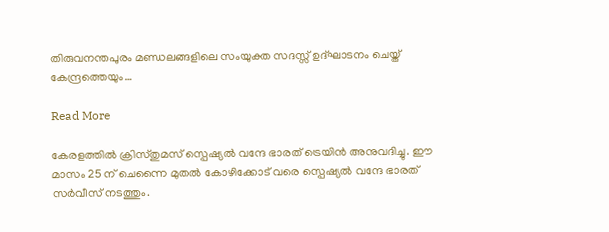തിരുവനന്തപുരം മണ്ഡലങ്ങളിലെ സംയുക്ത സദസ്സ് ഉദ്ഘാടനം ചെയ്ത്‌ കേന്ദ്രത്തെയും…

Read More

കേരളത്തില്‍ ക്രിസ്തുമസ് സ്പെഷ്യല്‍ വന്ദേ ഭാരത് ട്രെയിന്‍ അനുവദിച്ചു. ഈ മാസം 25 ന് ചെന്നൈ മുതല്‍ കോഴിക്കോട് വരെ സ്പെഷ്യല്‍ വന്ദേ ഭാരത് സര്‍വീസ് നടത്തും.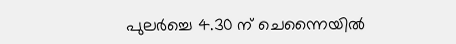പുലര്‍ച്ചെ 4.30 ന് ചെന്നൈയില്‍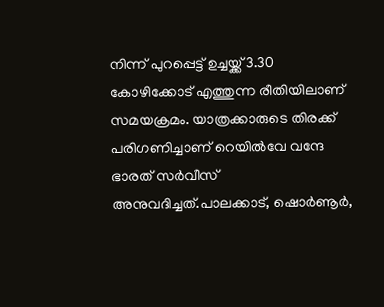നിന്ന് പുറപ്പെട്ട് ഉച്ചയ്ക്ക് 3.30 കോഴിക്കോട് എത്തുന്ന രീതിയിലാണ് സമയക്രമം. യാത്രക്കാരുടെ തിരക്ക് പരിഗണിച്ചാണ് റെയില്‍വേ വന്ദേ ഭാരത് സര്‍വീസ് അനുവദിച്ചത്.പാലക്കാട്, ഷൊര്‍ണൂര്‍,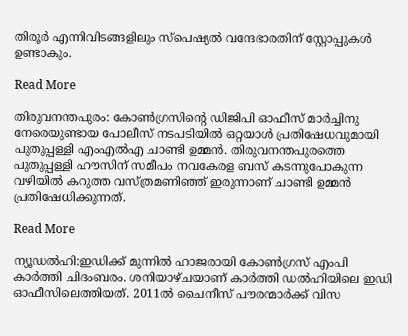തിരൂര്‍ എന്നിവിടങ്ങളിലും സ്പെഷ്യല്‍ വന്ദേഭാരതിന് സ്റ്റോപ്പുകള്‍ ഉണ്ടാകും.

Read More

തിരുവനന്തപുരം: കോണ്‍ഗ്രസിന്‍റെ ഡിജിപി ഓഫീസ് മാര്‍ച്ചിനു നേരെയുണ്ടായ പോലീസ് നടപടിയിൽ ഒറ്റയാൾ പ്രതിഷേധവുമായി പുതുപ്പള്ളി എംഎല്‍എ ചാണ്ടി ഉമ്മൻ. തിരുവനന്തപുരത്തെ പുതുപ്പള്ളി ഹൗസിന് സമീപം നവകേരള ബസ് കടന്നുപോകുന്ന വഴിയിൽ കറുത്ത വസ്ത്രമണിഞ്ഞ് ഇരുന്നാണ് ചാണ്ടി ഉമ്മന്‍ പ്രതിഷേധിക്കുന്നത്.

Read More

ന്യൂഡൽഹി:ഇഡിക്ക് മുന്നിൽ ഹാജരായി കോണ്‍ഗ്രസ് എംപി കാർത്തി ചിദംബരം. ശനിയാഴ്ചയാണ് കാർത്തി ഡൽഹിയിലെ ഇഡി ഓഫീസിലെത്തിയത്. 2011ൽ ചൈനീസ് പൗരന്മാർക്ക് വിസ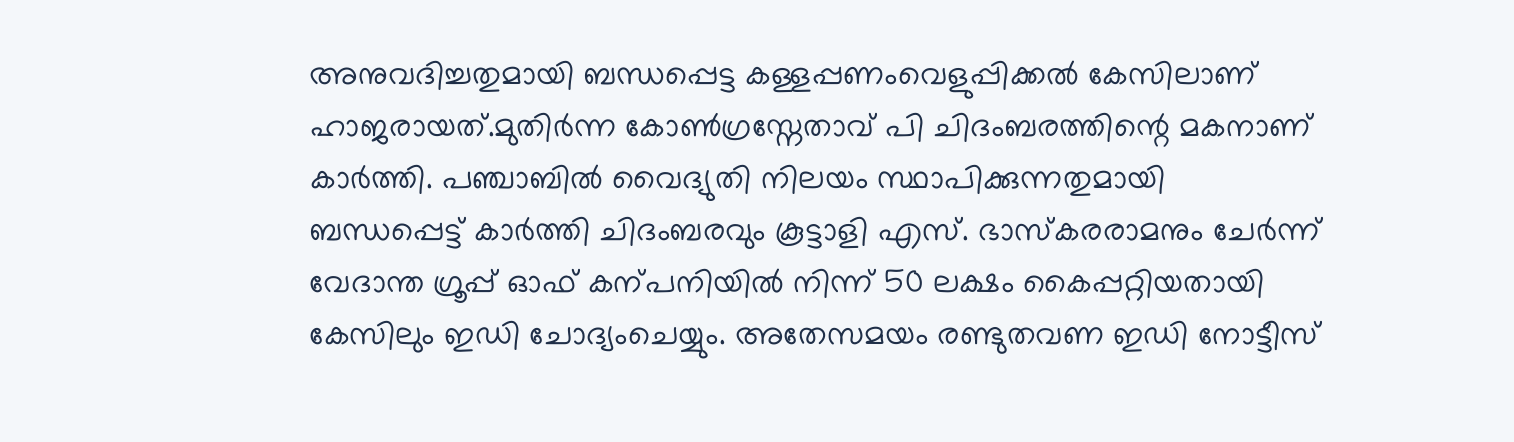അനുവദിച്ചതുമായി ബന്ധപ്പെട്ട കള്ളപ്പണംവെളുപ്പിക്കൽ കേസിലാണ് ഹാജരായത്.മുതിർന്ന കോൺഗ്രസ്നേതാവ് പി ചിദംബരത്തിന്റെ മകനാണ് കാർത്തി. പഞ്ചാബിൽ വൈദ്യുതി നിലയം സ്ഥാപിക്കുന്നതുമായി ബന്ധപ്പെട്ട് കാർത്തി ചിദംബരവും കൂട്ടാളി എസ്. ഭാസ്കരരാമനും ചേർന്ന് വേദാന്ത ഗ്രൂപ്പ് ഓഫ് കന്പനിയിൽ നിന്ന് 50 ലക്ഷം കൈപ്പറ്റിയതായി കേസിലും ഇഡി ചോദ്യംചെയ്യും. അതേസമയം രണ്ടുതവണ ഇഡി നോട്ടീസ്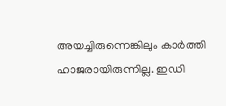അയച്ചിരുന്നെങ്കിലും കാർത്തി ഹാജരായിരുന്നില്ല. ഇഡി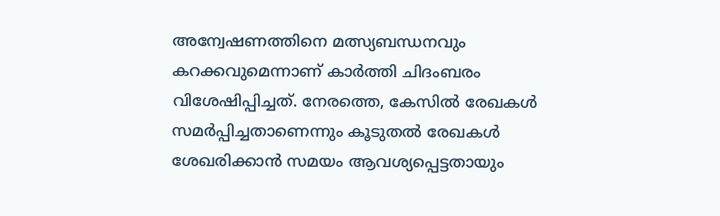അന്വേഷണത്തിനെ മത്സ്യബന്ധനവും കറക്കവുമെന്നാണ് കാർത്തി ചിദംബരം വിശേഷിപ്പിച്ചത്. നേരത്തെ, കേസിൽ രേഖകൾ സമർപ്പിച്ചതാണെന്നും കൂടുതൽ രേഖകൾ ശേഖരിക്കാൻ സമയം ആവശ്യപ്പെട്ടതായും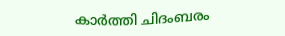കാർത്തി ചിദംബരം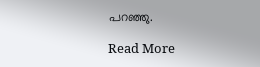പറഞ്ഞു.

Read More